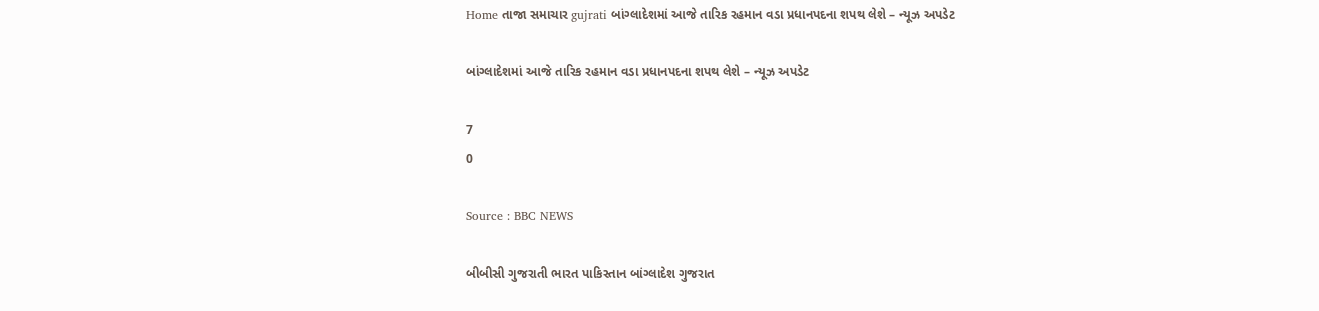Home તાજા સમાચાર gujrati બાંગ્લાદેશમાં આજે તારિક રહમાન વડા પ્રધાનપદના શપથ લેશે – ન્યૂઝ અપડેટ

બાંગ્લાદેશમાં આજે તારિક રહમાન વડા પ્રધાનપદના શપથ લેશે – ન્યૂઝ અપડેટ

7
0

Source : BBC NEWS

બીબીસી ગુજરાતી ભારત પાકિસ્તાન બાંગ્લાદેશ ગુજરાત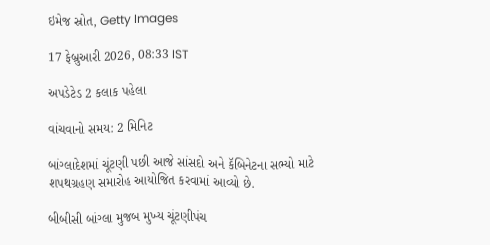ઇમેજ સ્રોત, Getty Images

17 ફેબ્રુઆરી 2026, 08:33 IST

અપડેટેડ 2 કલાક પહેલા

વાંચવાનો સમય: 2 મિનિટ

બાંગ્લાદેશમાં ચૂંટણી પછી આજે સાંસદો અને કૅબિનેટના સભ્યો માટે શપથગ્રહણ સમારોહ આયોજિત કરવામાં આવ્યો છે.

બીબીસી બાંગ્લા મુજબ મુખ્ય ચૂંટણીપંચ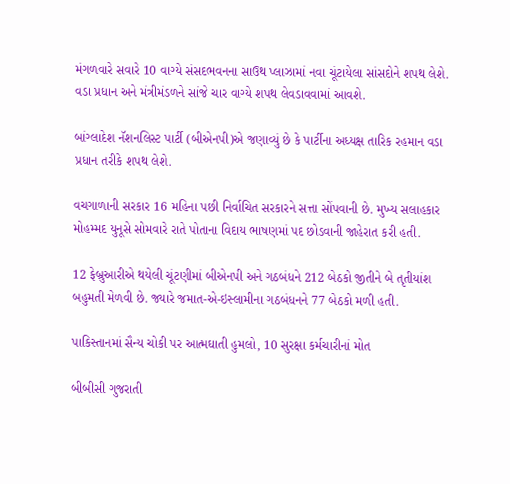મંગળવારે સવારે 10 વાગ્યે સંસદભવનના સાઉથ પ્લાઝામાં નવા ચૂંટાયેલા સાંસદોને શપથ લેશે. વડા પ્રધાન અને મંત્રીમંડળને સાંજે ચાર વાગ્યે શપથ લેવડાવવામાં આવશે.

બાંગ્લાદેશ નૅશનલિસ્ટ પાર્ટી (બીએનપી)એ જણાવ્યું છે કે પાર્ટીના અધ્યક્ષ તારિક રહમાન વડા પ્રધાન તરીકે શપથ લેશે.

વચગાળાની સરકાર 16 મહિના પછી નિર્વાચિત સરકારને સત્તા સોંપવાની છે. મુખ્ય સલાહકાર મોહમ્મદ યુનૂસે સોમવારે રાતે પોતાના વિદાય ભાષણમાં પદ છોડવાની જાહેરાત કરી હતી.

12 ફેબ્રુઆરીએ થયેલી ચૂંટણીમાં બીએનપી અને ગઠબંધને 212 બેઠકો જીતીને બે તૃતીયાંશ બહુમતી મેળવી છે. જ્યારે જમાત-એ-ઇસ્લામીના ગઠબંધનને 77 બેઠકો મળી હતી.

પાકિસ્તાનમાં સૈન્ય ચોકી પર આત્મઘાતી હુમલો, 10 સુરક્ષા કર્મચારીનાં મોત

બીબીસી ગુજરાતી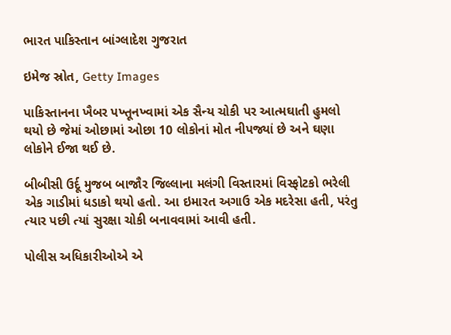ભારત પાકિસ્તાન બાંગ્લાદેશ ગુજરાત

ઇમેજ સ્રોત, Getty Images

પાકિસ્તાનના ખૈબર પખ્તૂનખ્વામાં એક સૈન્ય ચોકી પર આત્મઘાતી હુમલો થયો છે જેમાં ઓછામાં ઓછા 10 લોકોનાં મોત નીપજ્યાં છે અને ઘણા લોકોને ઈજા થઈ છે.

બીબીસી ઉર્દૂ મુજબ બાજૌર જિલ્લાના મલંગી વિસ્તારમાં વિસ્ફોટકો ભરેલી એક ગાડીમાં ધડાકો થયો હતો. આ ઇમારત અગાઉ એક મદરેસા હતી, પરંતુ ત્યાર પછી ત્યાં સુરક્ષા ચોકી બનાવવામાં આવી હતી.

પોલીસ અધિકારીઓએ એ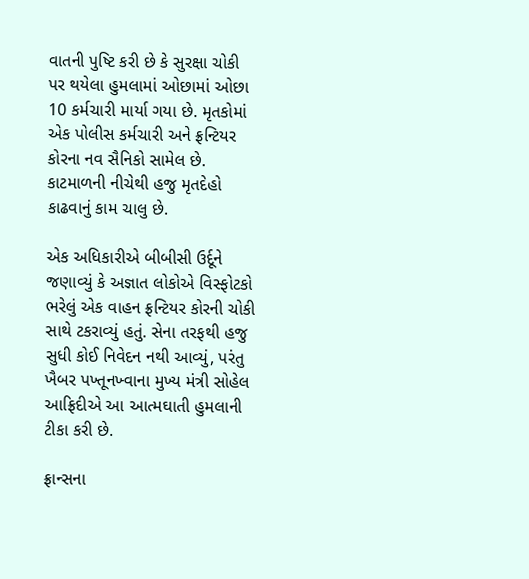વાતની પુષ્ટિ કરી છે કે સુરક્ષા ચોકી પર થયેલા હુમલામાં ઓછામાં ઓછા 10 કર્મચારી માર્યા ગયા છે. મૃતકોમાં એક પોલીસ કર્મચારી અને ફ્રન્ટિયર કોરના નવ સૈનિકો સામેલ છે. કાટમાળની નીચેથી હજુ મૃતદેહો કાઢવાનું કામ ચાલુ છે.

એક અધિકારીએ બીબીસી ઉર્દૂને જણાવ્યું કે અજ્ઞાત લોકોએ વિસ્ફોટકો ભરેલું એક વાહન ફ્રન્ટિયર કોરની ચોકી સાથે ટકરાવ્યું હતું. સેના તરફથી હજુ સુધી કોઈ નિવેદન નથી આવ્યું, પરંતુ ખૈબર પખ્તૂનખ્વાના મુખ્ય મંત્રી સોહેલ આફ્રિદીએ આ આત્મઘાતી હુમલાની ટીકા કરી છે.

ફ્રાન્સના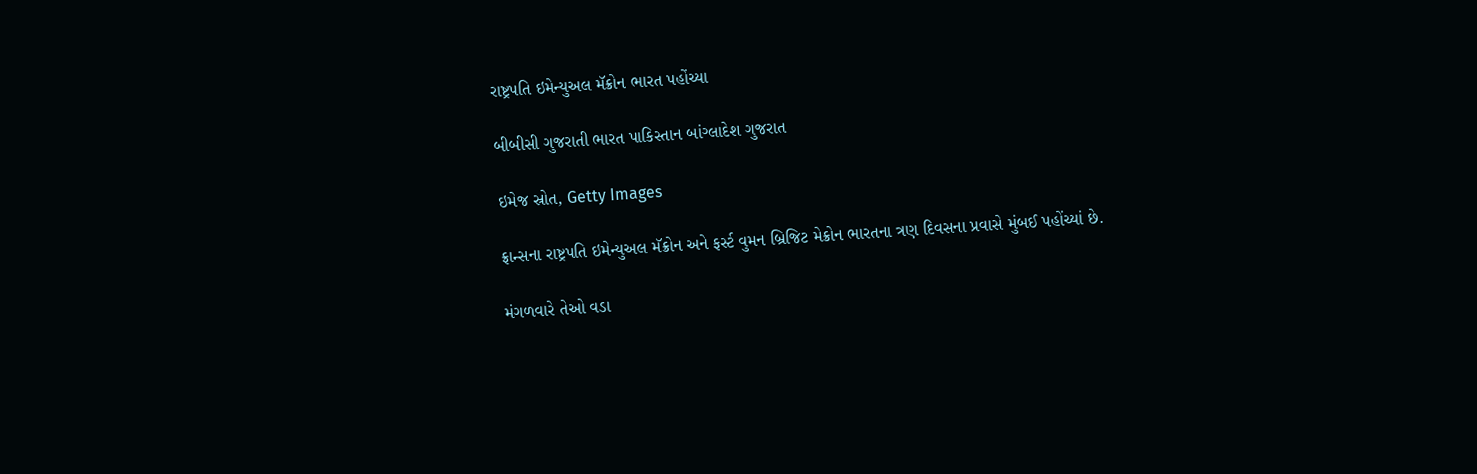રાષ્ટ્રપતિ ઇમેન્યુઅલ મૅક્રોન ભારત પહોંચ્યા

બીબીસી ગુજરાતી ભારત પાકિસ્તાન બાંગ્લાદેશ ગુજરાત

ઇમેજ સ્રોત, Getty Images

ફ્રાન્સના રાષ્ટ્રપતિ ઇમેન્યુઅલ મૅક્રોન અને ફર્સ્ટ વુમન બ્રિજિટ મેક્રોન ભારતના ત્રણ દિવસના પ્રવાસે મુંબઈ પહોંચ્યાં છે.

મંગળવારે તેઓ વડા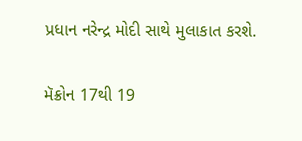પ્રધાન નરેન્દ્ર મોદી સાથે મુલાકાત કરશે.

મૅક્રોન 17થી 19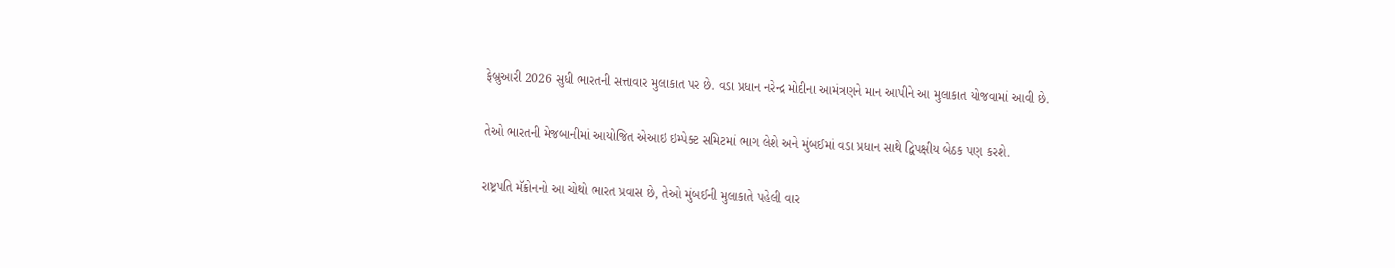ફેબ્રુઆરી 2026 સુધી ભારતની સત્તાવાર મુલાકાત પર છે. વડા પ્રધાન નરેન્દ્ર મોદીના આમંત્રણને માન આપીને આ મુલાકાત યોજવામાં આવી છે.

તેઓ ભારતની મેજબાનીમાં આયોજિત એઆઇ ઇમ્પેક્ટ સમિટમાં ભાગ લેશે અને મુંબઈમાં વડા પ્રધાન સાથે દ્વિપક્ષીય બેઠક પણ કરશે.

રાષ્ટ્રપતિ મૅક્રોનનો આ ચોથો ભારત પ્રવાસ છે, તેઓ મુંબઈની મુલાકાતે પહેલી વાર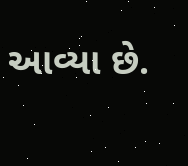આવ્યા છે.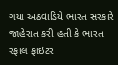ગયા અઠવાડિયે ભારત સરકારે જાહેરાત કરી હતી કે ભારત રફાલ ફાઇટર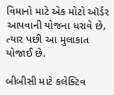વિમાનો માટે એક મોટો ઑર્ડર આપવાની યોજના ધરાવે છે, ત્યાર પછી આ મુલાકાત યોજાઈ છે.

બીબીસી માટે કલેક્ટિવ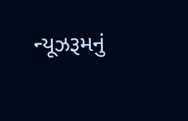ન્યૂઝરૂમનું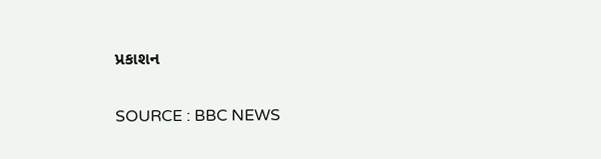પ્રકાશન

SOURCE : BBC NEWS